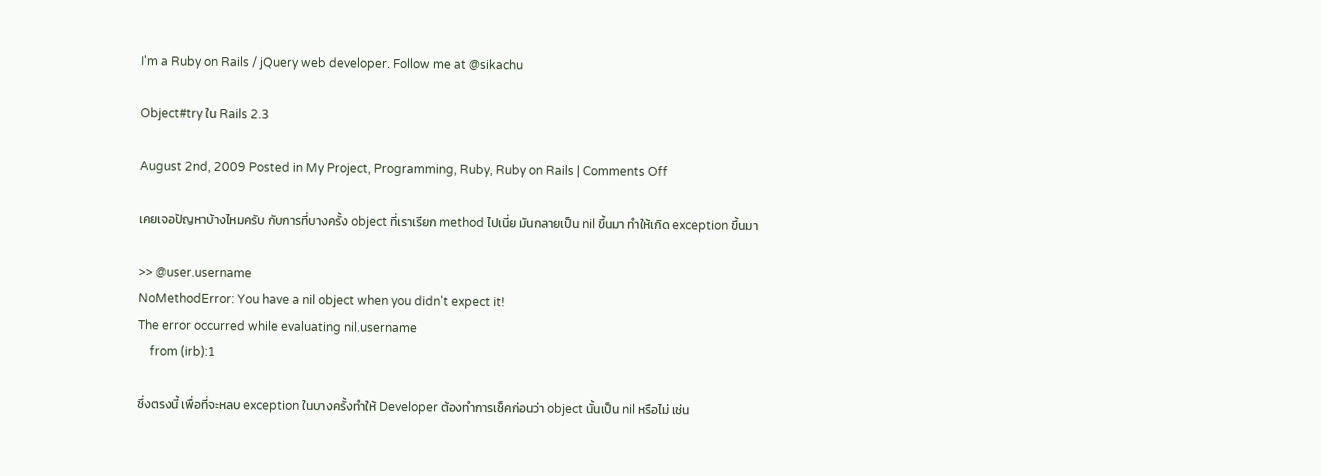I'm a Ruby on Rails / jQuery web developer. Follow me at @sikachu

Object#try ใน Rails 2.3

August 2nd, 2009 Posted in My Project, Programming, Ruby, Ruby on Rails | Comments Off

เคยเจอปัญหาบ้างไหมครับ กับการที่บางครั้ง object ที่เราเรียก method ไปเนี่ย มันกลายเป็น nil ขึ้นมา ทำให้เกิด exception ขึ้นมา

>> @user.username
NoMethodError: You have a nil object when you didn't expect it!
The error occurred while evaluating nil.username
    from (irb):1

ซึ่งตรงนี้ เพื่อที่จะหลบ exception ในบางครั้งทำให้ Developer ต้องทำการเช็คก่อนว่า object นั้นเป็น nil หรือไม่ เช่น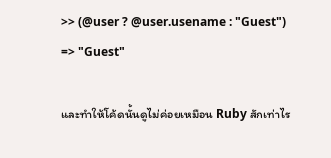>> (@user ? @user.usename : "Guest")
=> "Guest"

และทำให้โค้ดนั้นดูไม่ค่อยเหมือน Ruby สักเท่าไร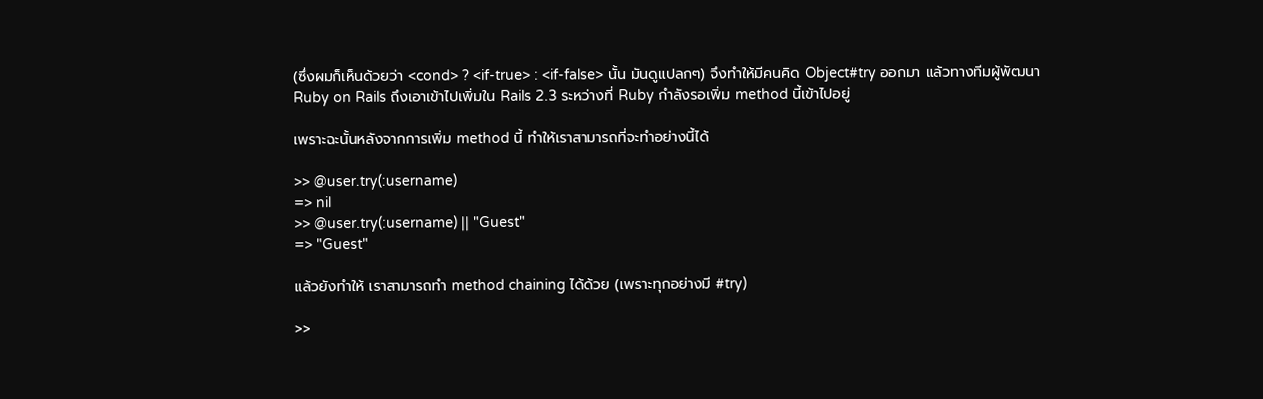(ซึ่งผมก็เห็นด้วยว่า <cond> ? <if-true> : <if-false> นั้น มันดูแปลกๆ) จึงทำให้มีคนคิด Object#try ออกมา แล้วทางทีมผู้พัฒนา Ruby on Rails ถึงเอาเข้าไปเพิ่มใน Rails 2.3 ระหว่างที่ Ruby กำลังรอเพิ่ม method นี้เข้าไปอยู่

เพราะฉะนั้นหลังจากการเพิ่ม method นี้ ทำให้เราสามารถที่จะทำอย่างนี้ได้

>> @user.try(:username)
=> nil
>> @user.try(:username) || "Guest"
=> "Guest"

แล้วยังทำให้ เราสามารถทำ method chaining ได้ด้วย (เพราะทุกอย่างมี #try)

>>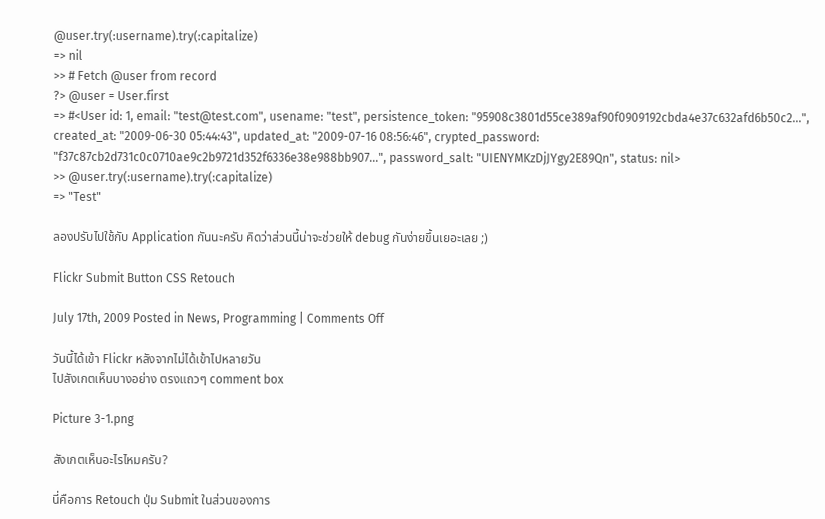@user.try(:username).try(:capitalize)
=> nil
>> # Fetch @user from record
?> @user = User.first
=> #<User id: 1, email: "test@test.com", usename: "test", persistence_token: "95908c3801d55ce389af90f0909192cbda4e37c632afd6b50c2...", created_at: "2009-06-30 05:44:43", updated_at: "2009-07-16 08:56:46", crypted_password: "f37c87cb2d731c0c0710ae9c2b9721d352f6336e38e988bb907...", password_salt: "UIENYMKzDjJYgy2E89Qn", status: nil>
>> @user.try(:username).try(:capitalize)
=> "Test"

ลองปรับไปใช้กับ Application กันนะครับ คิดว่าส่วนนี้น่าจะช่วยให้ debug กันง่ายขึ้นเยอะเลย ;)

Flickr Submit Button CSS Retouch

July 17th, 2009 Posted in News, Programming | Comments Off

วันนี้ได้เข้า Flickr หลังจากไม่ได้เข้าไปหลายวัน
ไปสังเกตเห็นบางอย่าง ตรงแถวๆ comment box

Picture 3-1.png

สังเกตเห็นอะไรไหมครับ?

นี่คือการ Retouch ปุ่ม Submit ในส่วนของการ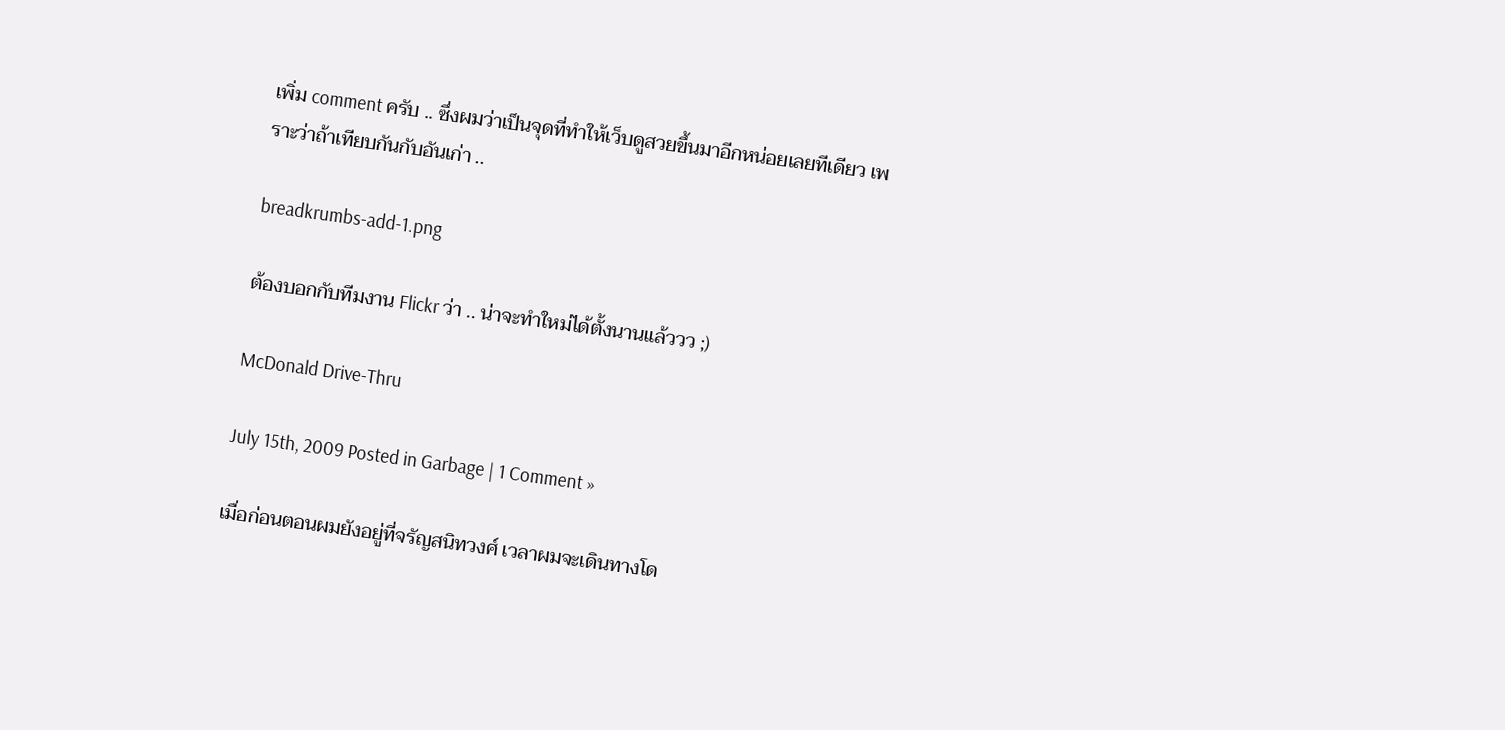เพิ่ม comment ครับ .. ซึ่งผมว่าเป็นจุดที่ทำให้เว็บดูสวยขึ้นมาอีกหน่อยเลยทีเดียว เพราะว่าถ้าเทียบกันกับอันเก่า ..

breadkrumbs-add-1.png

ต้องบอกกับทีมงาน Flickr ว่า .. น่าจะทำใหม่ได้ตั้งนานแล้ววว ;)

McDonald Drive-Thru

July 15th, 2009 Posted in Garbage | 1 Comment »

เมื่อก่อนตอนผมยังอยู่ที่จรัญสนิทวงศ์ เวลาผมจะเดินทางโด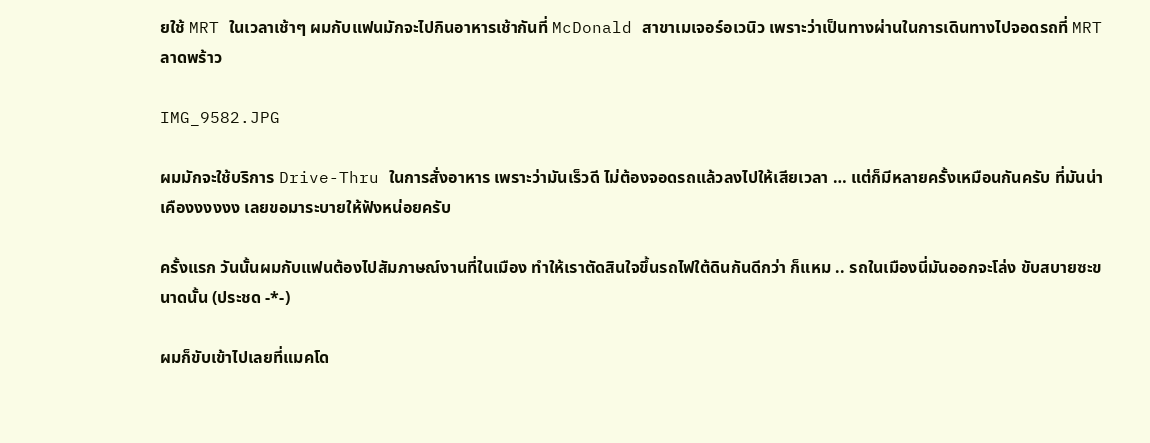ยใช้ MRT ในเวลาเช้าๆ ผมกับแฟนมักจะไปกินอาหารเช้ากันที่ McDonald สาขาเมเจอร์อเวนิว เพราะว่าเป็นทางผ่านในการเดินทางไปจอดรถที่ MRT ลาดพร้าว

IMG_9582.JPG

ผมมักจะใช้บริการ Drive-Thru ในการสั่งอาหาร เพราะว่ามันเร็วดี ไม่ต้องจอดรถแล้วลงไปให้เสียเวลา … แต่ก็มีหลายครั้งเหมือนกันครับ ที่มันน่าเคืองงงงงง เลยขอมาระบายให้ฟังหน่อยครับ

ครั้งแรก วันนั้นผมกับแฟนต้องไปสัมภาษณ์งานที่ในเมือง ทำให้เราตัดสินใจขึ้นรถไฟใต้ดินกันดีกว่า ก็แหม .. รถในเมืองนี่มันออกจะโล่ง ขับสบายซะขนาดนั้น (ประชด -*-)

ผมก็ขับเข้าไปเลยที่แมคโด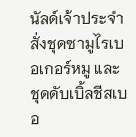นัลด์เจ้าประจำ สั่งชุดซามูไรเบอเกอร์หมู และชุดดับเบิ้ลชีสเบอ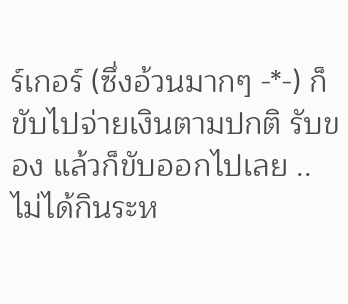ร์เกอร์ (ซึ่งอ้วนมากๆ -*-) ก็ขับไปจ่ายเงินตามปกติ รับของ แล้วก็ขับออกไปเลย .. ไม่ได้กินระห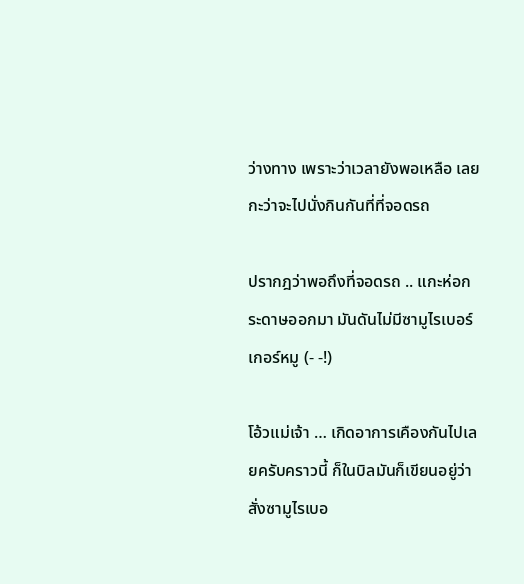ว่างทาง เพราะว่าเวลายังพอเหลือ เลยกะว่าจะไปนั่งกินกันที่ที่จอดรถ

ปรากฎว่าพอถึงที่จอดรถ .. แกะห่อกระดาษออกมา มันดันไม่มีซามูไรเบอร์เกอร์หมู (- -!)

โอ้วแม่เจ้า … เกิดอาการเคืองกันไปเลยครับคราวนี้ ก็ในบิลมันก็เขียนอยู่ว่าสั่งซามูไรเบอ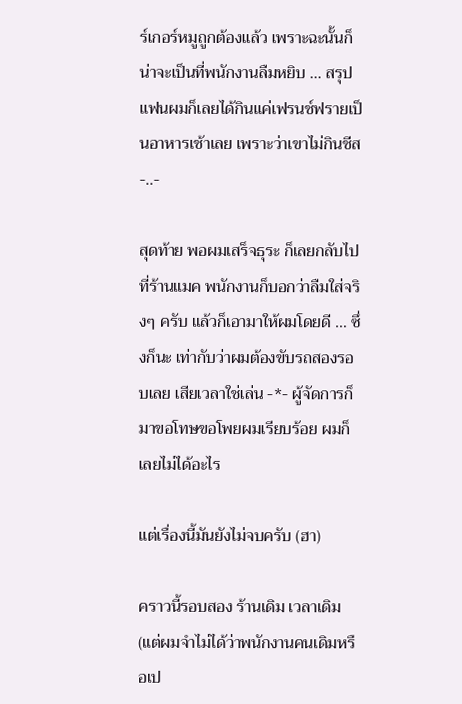ร์เกอร์หมูถูกต้องแล้ว เพราะฉะนั้นก็น่าจะเป็นที่พนักงานลืมหยิบ … สรุปแฟนผมก็เลยได้กินแค่เฟรนช์ฟรายเป็นอาหารเช้าเลย เพราะว่าเขาไม่กินชีส -..-

สุดท้าย พอผมเสร็จธุระ ก็เลยกลับไปที่ร้านแมค พนักงานก็บอกว่าลืมใส่จริงๆ ครับ แล้วก็เอามาให้ผมโดยดี … ซึ่งก็นะ เท่ากับว่าผมต้องขับรถสองรอบเลย เสียเวลาใช่เล่น -*- ผู้จัดการก็มาขอโทษขอโพยผมเรียบร้อย ผมก็เลยไม่ได้อะไร

แต่เรื่องนี้มันยังไม่จบครับ (ฮา)

คราวนี้รอบสอง ร้านเดิม เวลาเดิม (แต่ผมจำไม่ได้ว่าพนักงานคนเดิมหรือเป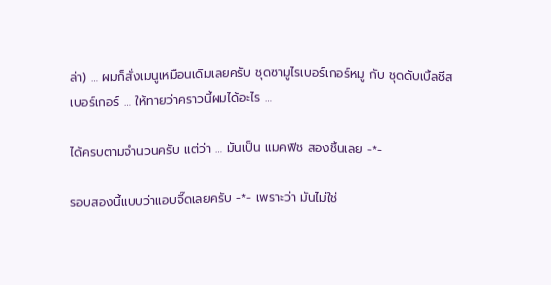ล่า) … ผมก็สั่งเมนูเหมือนเดิมเลยครับ ชุดซามูไรเบอร์เกอร์หมู กับ ชุดดับเบิ้ลชีสเบอร์เกอร์ … ให้ทายว่าคราวนี้ผมได้อะไร …

ได้ครบตามจำนวนครับ แต่ว่า … มันเป็น แมคฟิช สองชิ้นเลย -*-

รอบสองนี้แบบว่าแอบจี๊ดเลยครับ -*- เพราะว่า มันไม่ใช่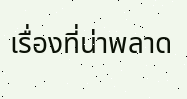เรื่องที่น่าพลาด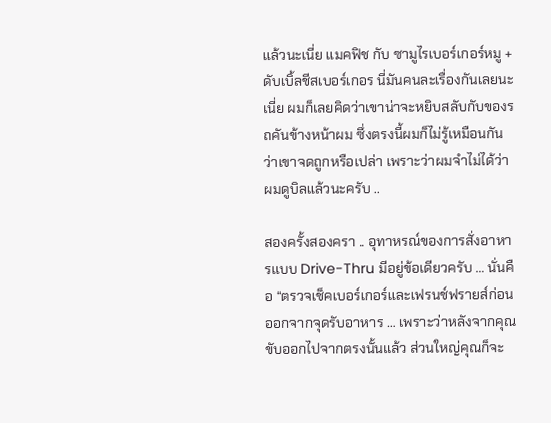แล้วนะเนี่ย แมคฟิช กับ ซามูไรเบอร์เกอร์หมู + ดับเบิ้ลชีสเบอร์เกอร นี่มันคนละเรื่องกันเลยนะเนี่ย ผมก็เลยคิดว่าเขาน่าจะหยิบสลับกับของรถคันข้างหน้าผม ซึ่งตรงนี้ผมก็ไม่รู้เหมือนกันว่าเขาจดถูกหรือเปล่า เพราะว่าผมจำไม่ได้ว่าผมดูบิลแล้วนะครับ ..

สองครั้งสองครา .. อุทาหรณ์ของการสั่งอาหารแบบ Drive-Thru มีอยู่ข้อเดียวครับ … นั่นคือ “ตรวจเช็คเบอร์เกอร์และเฟรนช์ฟรายส์ก่อนออกจากจุดรับอาหาร … เพราะว่าหลังจากคุณขับออกไปจากตรงนั้นแล้ว ส่วนใหญ่คุณก็จะ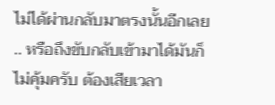ไม่ได้ผ่านกลับมาตรงนั้นอีกเลย .. หรือถึงขับกลับเข้ามาได้มันก็ไม่คุ้มครับ ต้องเสียเวลา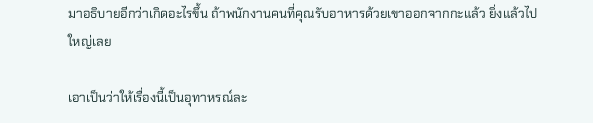มาอธิบายอีกว่าเกิดอะไรขึ้น ถ้าพนักงานคนที่คุณรับอาหารด้วยเขาออกจากกะแล้ว ยิ่งแล้วไปใหญ่เลย

เอาเป็นว่าให้เรื่องนี้เป็นอุทาหรณ์ละ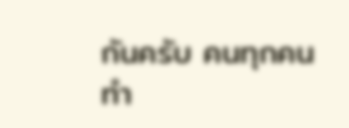กันครับ คนทุกคนทำ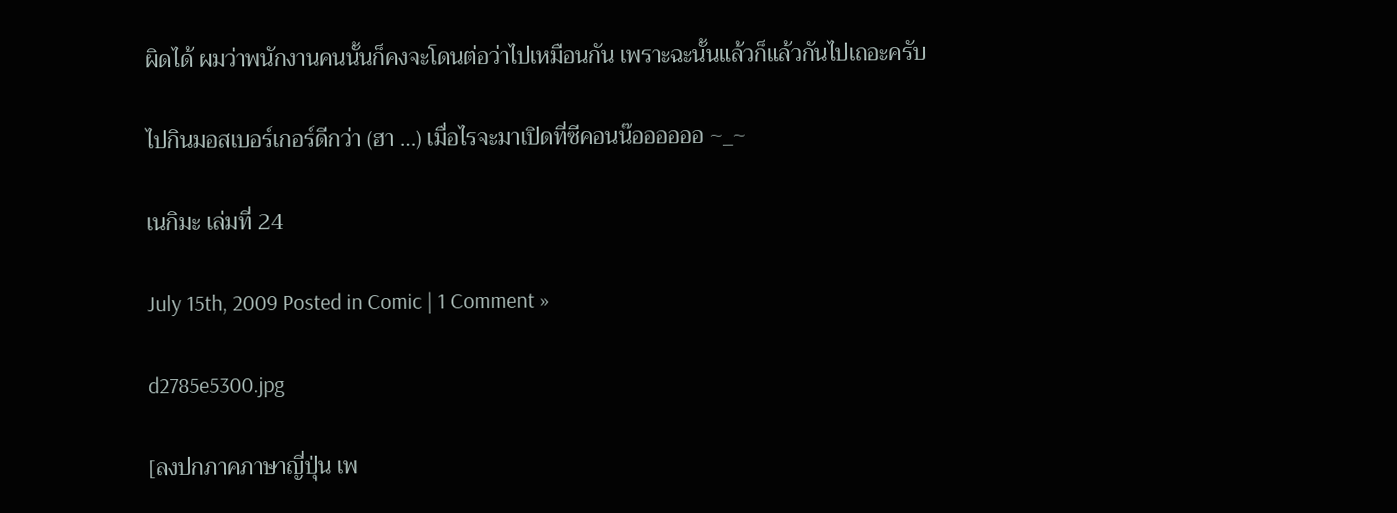ผิดได้ ผมว่าพนักงานคนนั้นก็คงจะโดนต่อว่าไปเหมือนกัน เพราะฉะนั้นแล้วก็แล้วกันไปเถอะครับ

ไปกินมอสเบอร์เกอร์ดีกว่า (ฮา …) เมื่อไรจะมาเปิดที่ซีคอนน๊ออออออ ~_~

เนกิมะ เล่มที่ 24

July 15th, 2009 Posted in Comic | 1 Comment »

d2785e5300.jpg

[ลงปกภาคภาษาญี่ปุ่น เพ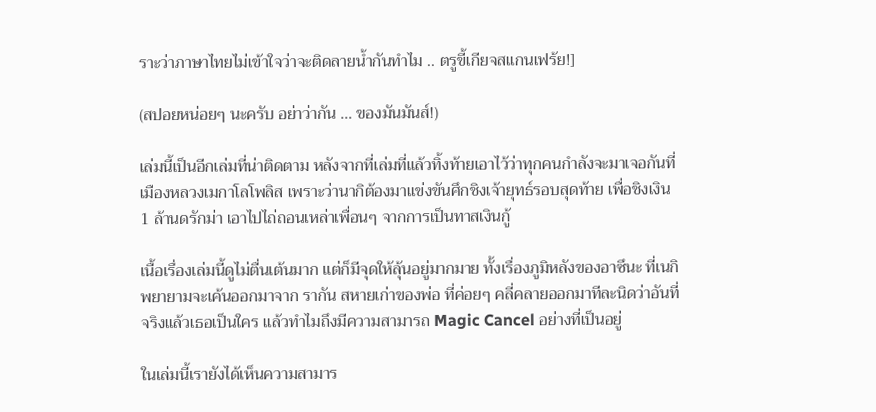ราะว่าภาษาไทยไม่เข้าใจว่าจะติดลายน้ำกันทำไม .. ตรูขี้เกียจสแกนเฟร้ย!]

(สปอยหน่อยๆ นะครับ อย่าว่ากัน … ของมันมันส์!)

เล่มนี้เป็นอีกเล่มที่น่าติดตาม หลังจากที่เล่มที่แล้วทิ้งท้ายเอาไว้ว่าทุกคนกำลังจะมาเจอกันที่เมืองหลวงเมกาโลโพลิส เพราะว่านากิต้องมาแข่งขันศึกชิงเจ้ายุทธ์รอบสุดท้าย เพื่อชิงเงิน 1 ล้านดรักม่า เอาไปไถ่ถอนเหล่าเพื่อนๆ จากการเป็นทาสเงินกู้

เนื้อเรื่องเล่มนี้ดูไม่ตื่นเต้นมาก แต่ก็มีจุดให้ลุ้นอยู่มากมาย ทั้งเรื่องภูมิหลังของอาซึนะ ที่เนกิพยายามจะเค้นออกมาจาก รากัน สหายเก่าของพ่อ ที่ค่อยๆ คลี่คลายออกมาทีละนิดว่าอันที่จริงแล้วเธอเป็นใคร แล้วทำไมถึงมีความสามารถ Magic Cancel อย่างที่เป็นอยู่

ในเล่มนี้เรายังได้เห็นความสามาร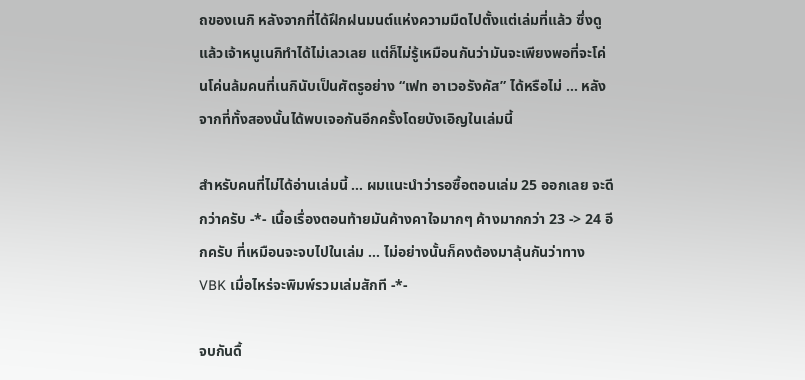ถของเนกิ หลังจากที่ได้ฝึกฝนมนต์แห่งความมืดไปตั้งแต่เล่มที่แล้ว ซึ่งดูแล้วเจ้าหนูเนกิทำได้ไม่เลวเลย แต่ก็ไม่รู้เหมือนกันว่ามันจะเพียงพอที่จะโค่นโค่นล้มคนที่เนกินับเป็นศัตรูอย่าง “เฟท อาเวอรังคัส” ได้หรือไม่ … หลังจากที่ทั้งสองนั้นได้พบเจอกันอีกครั้งโดยบังเอิญในเล่มนี้

สำหรับคนที่ไม่ได้อ่านเล่มนี้ … ผมแนะนำว่ารอซื้อตอนเล่ม 25 ออกเลย จะดีกว่าครับ -*- เนื้อเรื่องตอนท้ายมันค้างคาใจมากๆ ค้างมากกว่า 23 -> 24 อีกครับ ที่เหมือนจะจบไปในเล่ม … ไม่อย่างนั้นก็คงต้องมาลุ้นกันว่าทาง VBK เมื่อไหร่จะพิมพ์รวมเล่มสักที -*-

จบกันดื้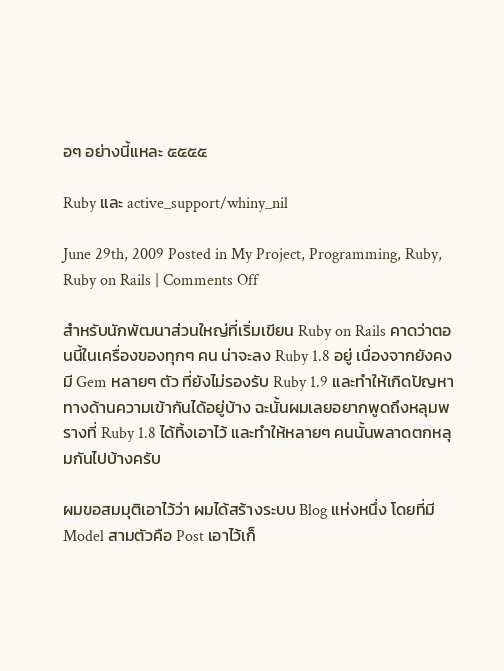อๆ อย่างนี้แหละ ๕๕๕๕

Ruby และ active_support/whiny_nil

June 29th, 2009 Posted in My Project, Programming, Ruby, Ruby on Rails | Comments Off

สำหรับนักพัฒนาส่วนใหญ่ที่เริ่มเขียน Ruby on Rails คาดว่าตอนนี้ในเครื่องของทุกๆ คน น่าจะลง Ruby 1.8 อยู่ เนื่องจากยังคงมี Gem หลายๆ ตัว ที่ยังไม่รองรับ Ruby 1.9 และทำให้เกิดปัญหาทางด้านความเข้ากันได้อยู่บ้าง ฉะนั้นผมเลยอยากพูดถึงหลุมพรางที่ Ruby 1.8 ได้ทิ้งเอาไว้ และทำให้หลายๆ คนนั้นพลาดตกหลุมกันไปบ้างครับ

ผมขอสมมุติเอาไว้ว่า ผมได้สร้างระบบ Blog แห่งหนึ่ง โดยที่มี Model สามตัวคือ Post เอาไว้เก็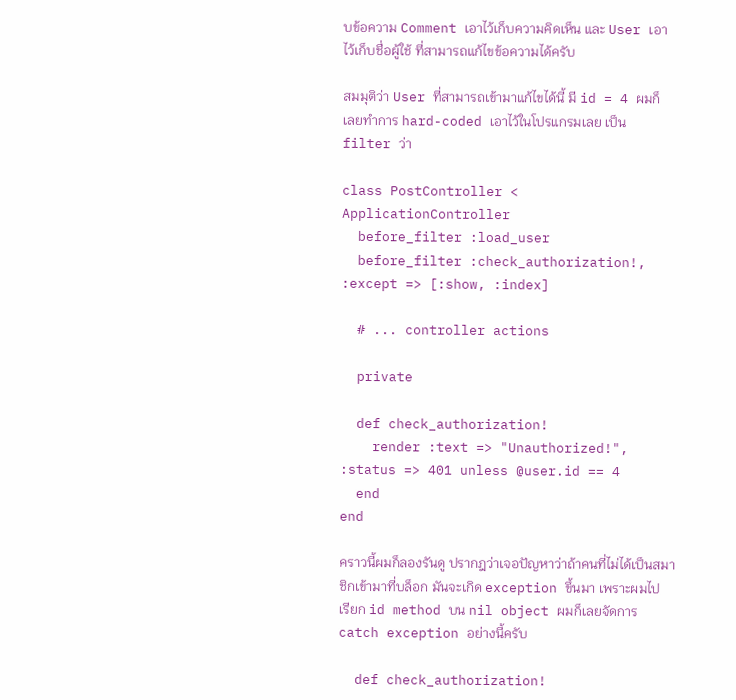บข้อความ Comment เอาไว้เก็บความคิดเห็น และ User เอาไว้เก็บชื่อผู้ใช้ ที่สามารถแก้ไขข้อความได้ครับ

สมมุติว่า User ที่สามารถเข้ามาแก้ไขได้นี้ มี id = 4 ผมก็เลยทำการ hard-coded เอาไว้ในโปรแกรมเลย เป็น filter ว่า

class PostController < ApplicationController
  before_filter :load_user
  before_filter :check_authorization!, :except => [:show, :index]

  # ... controller actions

  private

  def check_authorization!
    render :text => "Unauthorized!", :status => 401 unless @user.id == 4
  end
end

คราวนี้ผมก็ลองรันดู ปรากฎว่าเจอปัญหาว่าถ้าคนที่ไม่ได้เป็นสมาชิกเข้ามาที่บล็อก มันจะเกิด exception ขึ้นมา เพราะผมไปเรียก id method บน nil object ผมก็เลยจัดการ catch exception อย่างนี้ครับ

  def check_authorization!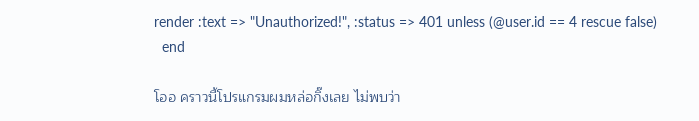render :text => "Unauthorized!", :status => 401 unless (@user.id == 4 rescue false)
  end

โออ คราวนี้โปรแกรมผมหล่อกิ๊งเลย ไม่พบว่า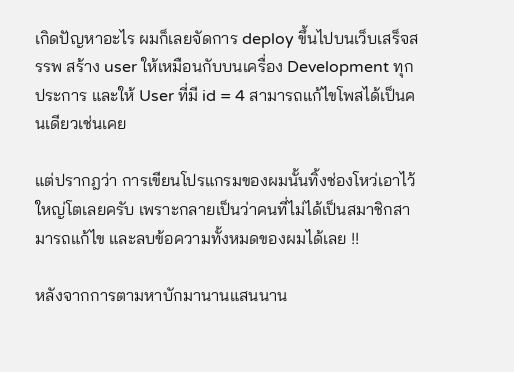เกิดปัญหาอะไร ผมก็เลยจัดการ deploy ขึ้นไปบนเว็บเสร็จสรรพ สร้าง user ให้เหมือนกับบนเครื่อง Development ทุกประการ และให้ User ที่มี id = 4 สามารถแก้ไขโพสได้เป็นคนเดียวเช่นเคย

แต่ปรากฎว่า การเขียนโปรแกรมของผมนั้นทิ้งช่องโหว่เอาไว้ใหญ่โตเลยครับ เพราะกลายเป็นว่าคนที่ไม่ได้เป็นสมาชิกสามารถแก้ไข และลบข้อความทั้งหมดของผมได้เลย !!

หลังจากการตามหาบักมานานแสนนาน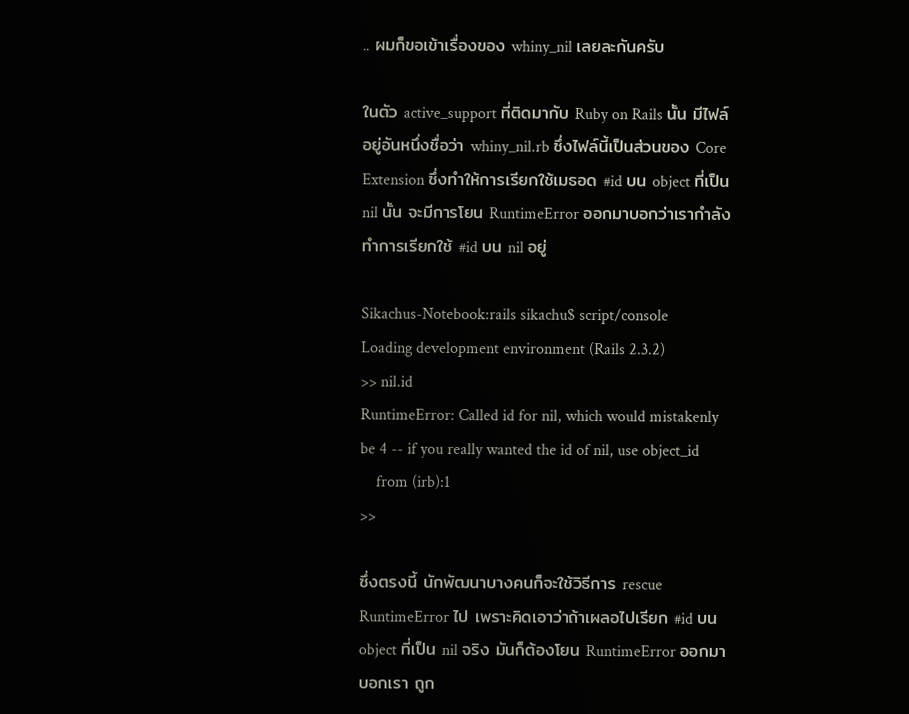.. ผมก็ขอเข้าเรื่องของ whiny_nil เลยละกันครับ

ในตัว active_support ที่ติดมากับ Ruby on Rails นั้น มีไฟล์อยู่อันหนึ่งชื่อว่า whiny_nil.rb ซึ่งไฟล์นี้เป็นส่วนของ Core Extension ซึ่งทำให้การเรียกใช้เมธอด #id บน object ที่เป็น nil นั้น จะมีการโยน RuntimeError ออกมาบอกว่าเรากำลังทำการเรียกใช้ #id บน nil อยู่

Sikachus-Notebook:rails sikachu$ script/console
Loading development environment (Rails 2.3.2)
>> nil.id
RuntimeError: Called id for nil, which would mistakenly be 4 -- if you really wanted the id of nil, use object_id
    from (irb):1
>>

ซึ่งตรงนี้ นักพัฒนาบางคนก็จะใช้วิธีการ rescue RuntimeError ไป เพราะคิดเอาว่าถ้าเผลอไปเรียก #id บน object ที่เป็น nil จริง มันก็ต้องโยน RuntimeError ออกมาบอกเรา ถูก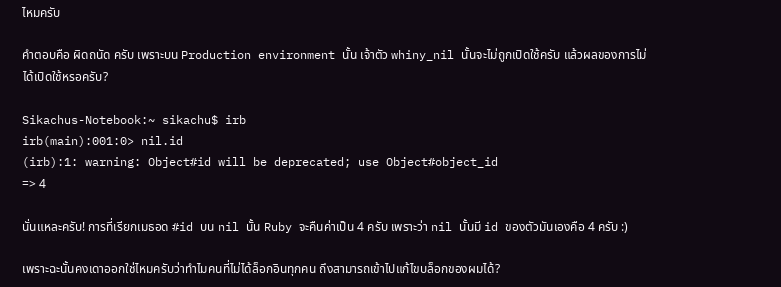ไหมครับ

คำตอบคือ ผิดถนัด ครับ เพราะบน Production environment นั้น เจ้าตัว whiny_nil นั้นจะไม่ถูกเปิดใช้ครับ แล้วผลของการไม่ได้เปิดใช้หรอครับ?

Sikachus-Notebook:~ sikachu$ irb
irb(main):001:0> nil.id
(irb):1: warning: Object#id will be deprecated; use Object#object_id
=> 4

นั่นแหละครับ! การที่เรียกเมธอด #id บน nil นั้น Ruby จะคืนค่าเป็น 4 ครับ เพราะว่า nil นั้นมี id ของตัวมันเองคือ 4 ครับ :)

เพราะฉะนั้นคงเดาออกใช่ไหมครับว่าทำไมคนที่ไม่ได้ล็อกอินทุกคน ถึงสามารถเข้าไปแก้ไขบล็อกของผมได้?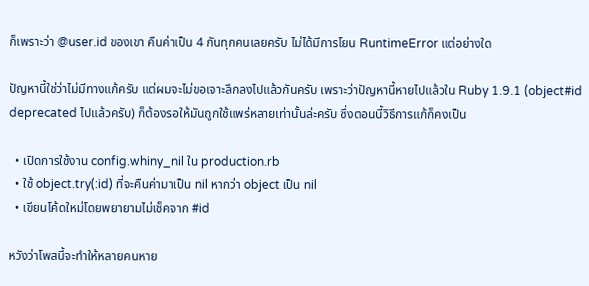ก็เพราะว่า @user.id ของเขา คืนค่าเป็น 4 กันทุกคนเลยครับ ไม่ได้มีการโยน RuntimeError แต่อย่างใด

ปัญหานี้ใช่ว่าไม่มีทางแก้ครับ แต่ผมจะไม่ขอเจาะลึกลงไปแล้วกันครับ เพราะว่าปัญหานี้หายไปแล้วใน Ruby 1.9.1 (object#id deprecated ไปแล้วครับ) ก็ต้องรอให้มันถูกใช้แพร่หลายเท่านั้นล่ะครับ ซึ่งตอนนี้วิธีการแก้ก็คงเป็น

  • เปิดการใช้งาน config.whiny_nil ใน production.rb
  • ใช้ object.try(:id) ที่จะคืนค่ามาเป็น nil หากว่า object เป็น nil
  • เขียนโค้ดใหม่โดยพยายามไม่เช็คจาก #id

หวังว่าโพสนี้จะทำให้หลายคนหาย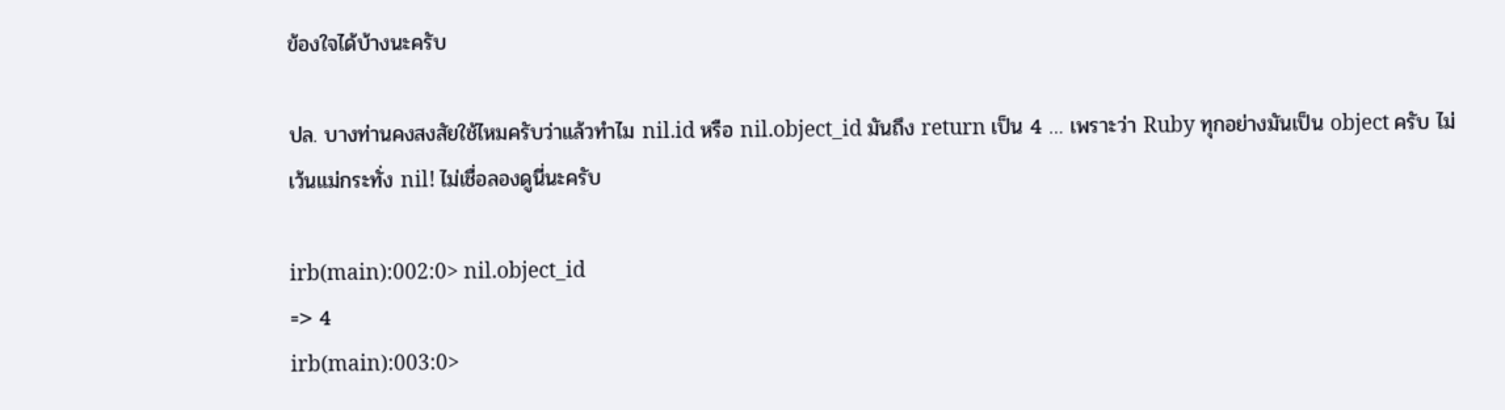ข้องใจได้บ้างนะครับ

ปล. บางท่านคงสงสัยใช้ไหมครับว่าแล้วทำไม nil.id หรือ nil.object_id มันถึง return เป็น 4 … เพราะว่า Ruby ทุกอย่างมันเป็น object ครับ ไม่เว้นแม่กระทั่ง nil! ไม่เชื่อลองดูนี่นะครับ

irb(main):002:0> nil.object_id
=> 4
irb(main):003:0>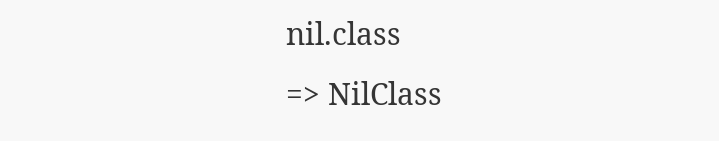nil.class
=> NilClass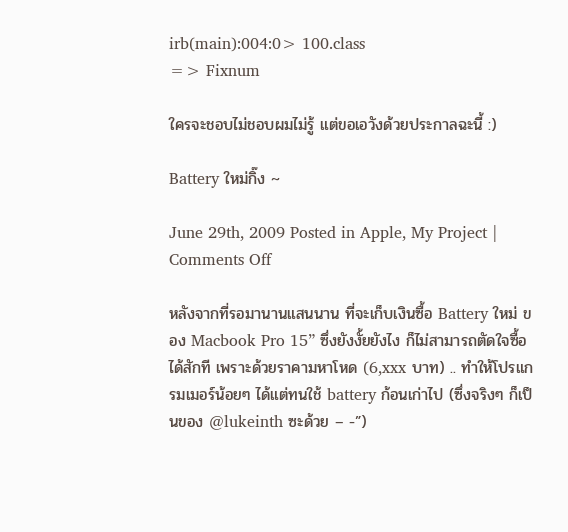irb(main):004:0> 100.class
=> Fixnum

ใครจะชอบไม่ชอบผมไม่รู้ แต่ขอเอวังด้วยประกาลฉะนี้ :)

Battery ใหม่กิ๊ง ~

June 29th, 2009 Posted in Apple, My Project | Comments Off

หลังจากที่รอมานานแสนนาน ที่จะเก็บเงินซื้อ Battery ใหม่ ของ Macbook Pro 15” ซึ่งยังงั้ยยังไง ก็ไม่สามารถตัดใจซื้อได้สักที เพราะด้วยราคามหาโหด (6,xxx บาท) .. ทำให้โปรแกรมเมอร์น้อยๆ ได้แต่ทนใช้ battery ก้อนเก่าไป (ซึ่งจริงๆ ก็เป็นของ @lukeinth ซะด้วย – -”)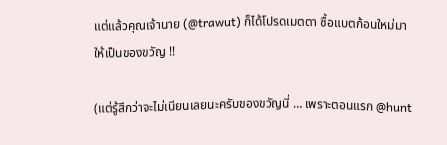แต่แล้วคุณเจ้านาย (@trawut) ก็ได้โปรดเมตตา ซื้อแบตก้อนใหม่มาให้เป็นของขวัญ !!

(แต่รู้สึกว่าจะไม่เนียนเลยนะครับของขวัญนี่ … เพราะตอนแรก @hunt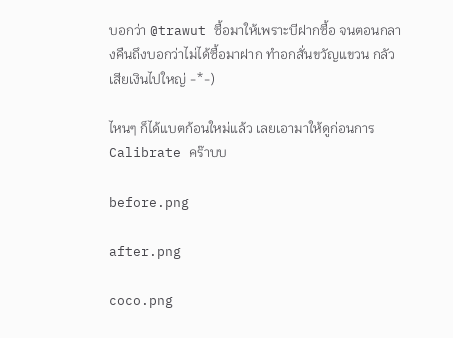บอกว่า @trawut ซื้อมาให้เพราะบีฝากซื้อ จนตอนกลางคืนถึงบอกว่าไม่ได้ซื้อมาฝาก ทำอกสั่นขวัญแขวน กลัวเสียเงินไปใหญ่ -*-)

ไหนๆ ก็ได้แบตก้อนใหม่แล้ว เลยเอามาให้ดูก่อนการ Calibrate คร๊าบบ

before.png

after.png

coco.png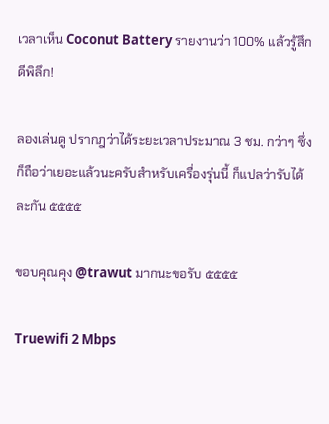เวลาเห็น Coconut Battery รายงานว่า 100% แล้วรู้สึกดีพิลึก!

ลองเล่นดู ปรากฎว่าได้ระยะเวลาประมาณ 3 ชม. กว่าๆ ซึ่งก็ถือว่าเยอะแล้วนะครับสำหรับเครื่องรุ่นนี้ ก็แปลว่ารับได้ละกัน ๕๕๕๕

ขอบคุณคุง @trawut มากนะขอรับ ๕๕๕๕

Truewifi 2 Mbps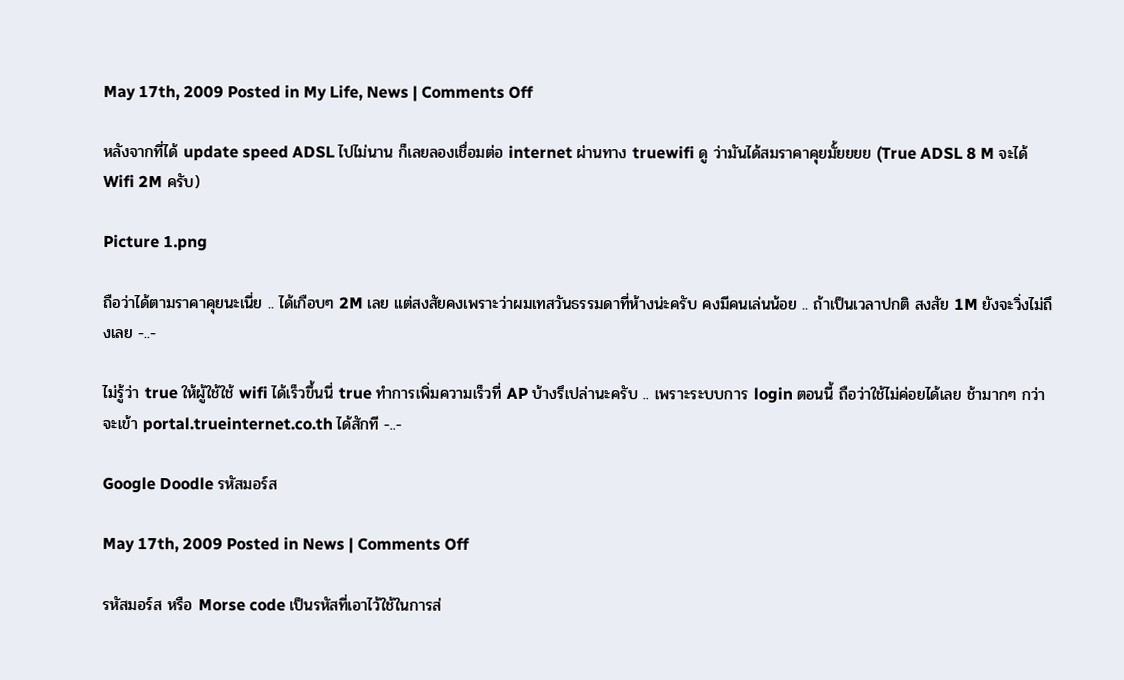May 17th, 2009 Posted in My Life, News | Comments Off

หลังจากที่ได้ update speed ADSL ไปไม่นาน ก็เลยลองเชื่อมต่อ internet ผ่านทาง truewifi ดู ว่ามันได้สมราคาคุยมั้ยยยย (True ADSL 8 M จะได้ Wifi 2M ครับ)

Picture 1.png

ถือว่าได้ตามราคาคุยนะเนี่ย .. ได้เกือบๆ 2M เลย แต่สงสัยคงเพราะว่าผมเทสวันธรรมดาที่ห้างน่ะครับ คงมีคนเล่นน้อย .. ถ้าเป็นเวลาปกติ สงสัย 1M ยังจะวิ่งไม่ถึงเลย -..-

ไม่รู้ว่า true ให้ผู้ใช้ใช้ wifi ได้เร็วขึ้นนี่ true ทำการเพิ่มความเร็วที่ AP บ้างรึเปล่านะครับ .. เพราะระบบการ login ตอนนี้ ถือว่าใช้ไม่ค่อยได้เลย ช้ามากๆ กว่าจะเข้า portal.trueinternet.co.th ได้สักที -..-

Google Doodle รหัสมอร์ส

May 17th, 2009 Posted in News | Comments Off

รหัสมอร์ส หรือ Morse code เป็นรหัสที่เอาไว้ใช้ในการส่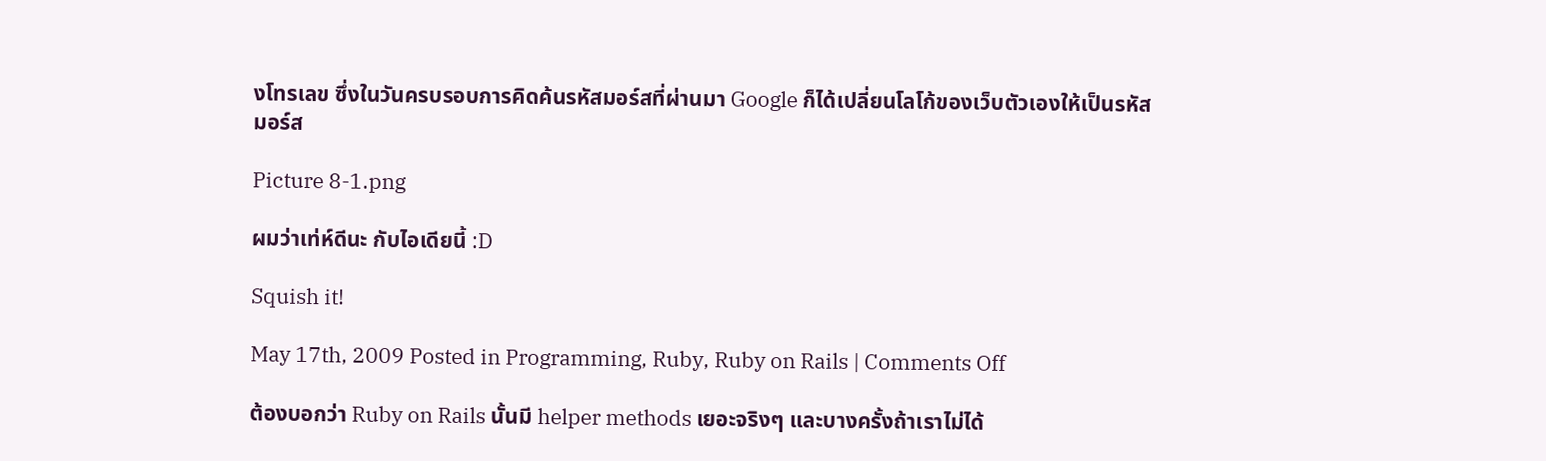งโทรเลข ซึ่งในวันครบรอบการคิดค้นรหัสมอร์สที่ผ่านมา Google ก็ได้เปลี่ยนโลโก้ของเว็บตัวเองให้เป็นรหัสมอร์ส

Picture 8-1.png

ผมว่าเท่ห์ดีนะ กับไอเดียนี้ :D

Squish it!

May 17th, 2009 Posted in Programming, Ruby, Ruby on Rails | Comments Off

ต้องบอกว่า Ruby on Rails นั้นมี helper methods เยอะจริงๆ และบางครั้งถ้าเราไม่ได้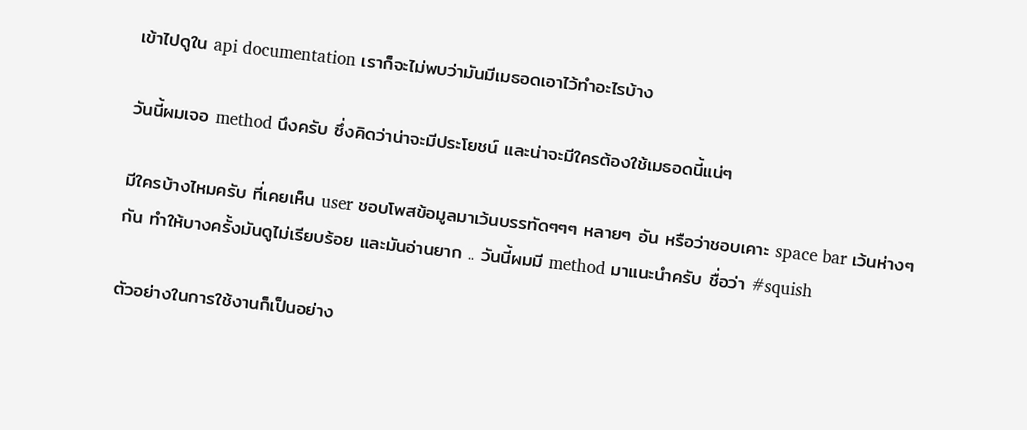เข้าไปดูใน api documentation เราก็จะไม่พบว่ามันมีเมธอดเอาไว้ทำอะไรบ้าง

วันนี้ผมเจอ method นึงครับ ซึ่งคิดว่าน่าจะมีประโยชน์ และน่าจะมีใครต้องใช้เมธอดนี้แน่ๆ

มีใครบ้างไหมครับ ที่เคยเห็น user ชอบโพสข้อมูลมาเว้นบรรทัดๆๆๆ หลายๆ อัน หรือว่าชอบเคาะ space bar เว้นห่างๆ กัน ทำให้บางครั้งมันดูไม่เรียบร้อย และมันอ่านยาก .. วันนี้ผมมี method มาแนะนำครับ ชื่อว่า #squish

ตัวอย่างในการใช้งานก็เป็นอย่าง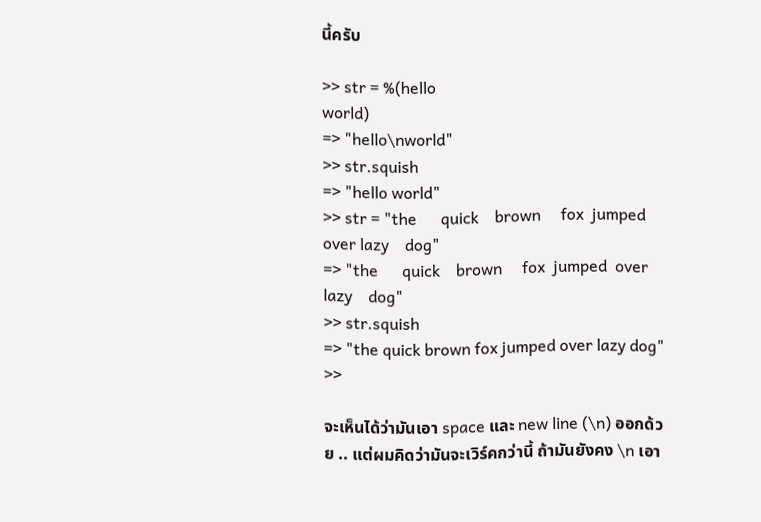นี้ครับ

>> str = %(hello
world)
=> "hello\nworld"
>> str.squish
=> "hello world"
>> str = "the      quick    brown     fox  jumped  over lazy    dog"
=> "the      quick    brown     fox  jumped  over lazy    dog"
>> str.squish
=> "the quick brown fox jumped over lazy dog"
>>

จะเห็นได้ว่ามันเอา space และ new line (\n) ออกด้วย .. แต่ผมคิดว่ามันจะเวิร์คกว่านี้ ถ้ามันยังคง \n เอา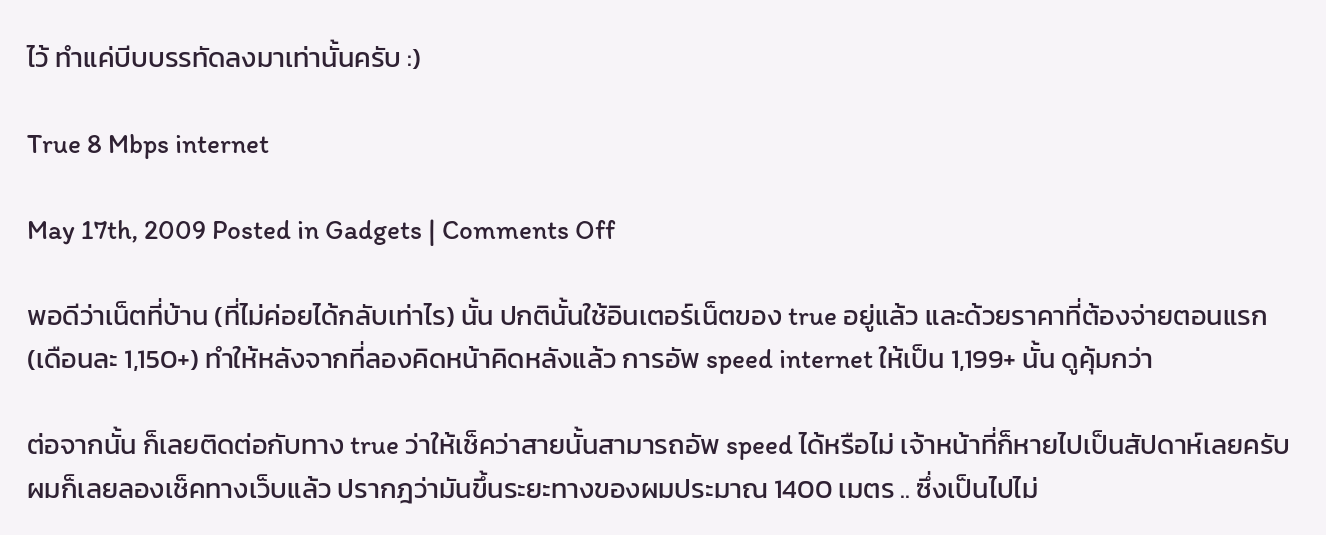ไว้ ทำแค่บีบบรรทัดลงมาเท่านั้นครับ :)

True 8 Mbps internet

May 17th, 2009 Posted in Gadgets | Comments Off

พอดีว่าเน็ตที่บ้าน (ที่ไม่ค่อยได้กลับเท่าไร) นั้น ปกตินั้นใช้อินเตอร์เน็ตของ true อยู่แล้ว และด้วยราคาที่ต้องจ่ายตอนแรก (เดือนละ 1,150+) ทำให้หลังจากที่ลองคิดหน้าคิดหลังแล้ว การอัพ speed internet ให้เป็น 1,199+ นั้น ดูคุ้มกว่า

ต่อจากนั้น ก็เลยติดต่อกับทาง true ว่าให้เช็คว่าสายนั้นสามารถอัพ speed ได้หรือไม่ เจ้าหน้าที่ก็หายไปเป็นสัปดาห์เลยครับ ผมก็เลยลองเช็คทางเว็บแล้ว ปรากฎว่ามันขึ้นระยะทางของผมประมาณ 1400 เมตร .. ซึ่งเป็นไปไม่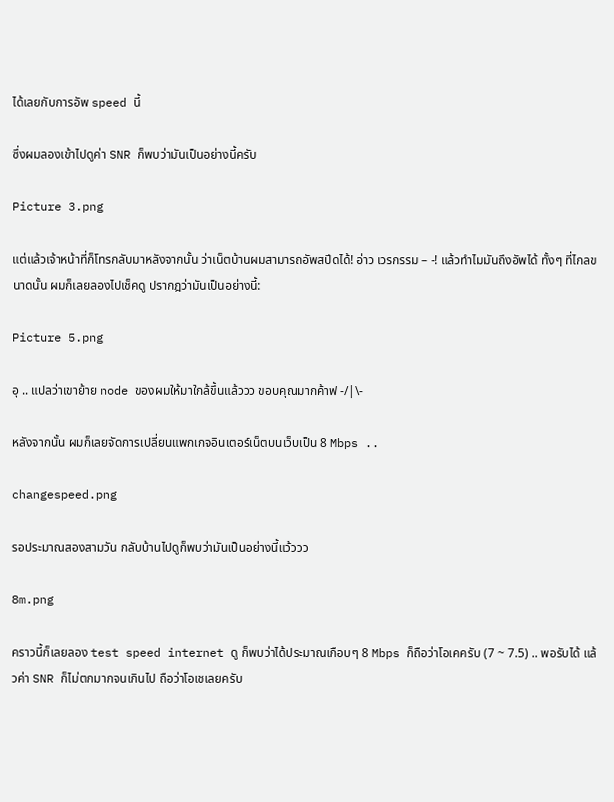ได้เลยกับการอัพ speed นี้

ซึ่งผมลองเข้าไปดูค่า SNR ก็พบว่ามันเป็นอย่างนี้ครับ

Picture 3.png

แต่แล้วเจ้าหน้าที่ก็โทรกลับมาหลังจากนั้น ว่าเน็ตบ้านผมสามารถอัพสปีดได้! อ่าว เวรกรรม – -! แล้วทำไมมันถึงอัพได้ ทั้งๆ ที่ไกลขนาดนั้น ผมก็เลยลองไปเช็คดู ปรากฎว่ามันเป็นอย่างนี้:

Picture 5.png

อุ .. แปลว่าเขาย้าย node ของผมให้มาใกล้ขึ้นแล้ววว ขอบคุณมากค้าฟ -/|\-

หลังจากนั้น ผมก็เลยจัดการเปลี่ยนแพกเกจอินเตอร์เน็ตบนเว็บเป็น 8 Mbps ..

changespeed.png

รอประมาณสองสามวัน กลับบ้านไปดูก็พบว่ามันเป็นอย่างนี้แว้ววว

8m.png

คราวนี้ก็เลยลอง test speed internet ดู ก็พบว่าได้ประมาณเกือบๆ 8 Mbps ก็ถือว่าโอเคครับ (7 ~ 7.5) .. พอรับได้ แล้วค่า SNR ก็ไม่ตกมากจนเกินไป ถือว่าโอเชเลยครับ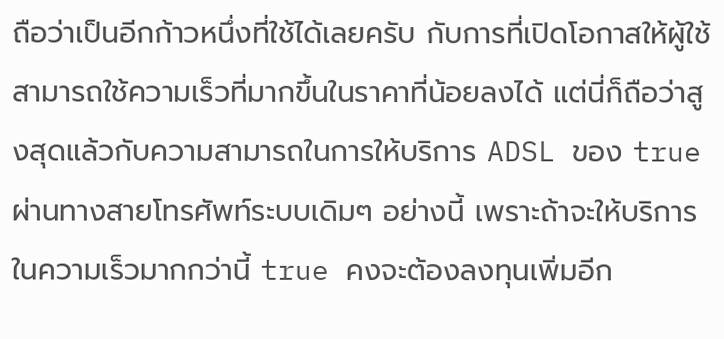ถือว่าเป็นอีกก้าวหนึ่งที่ใช้ได้เลยครับ กับการที่เปิดโอกาสให้ผู้ใช้สามารถใช้ความเร็วที่มากขึ้นในราคาที่น้อยลงได้ แต่นี่ก็ถือว่าสูงสุดแล้วกับความสามารถในการให้บริการ ADSL ของ true ผ่านทางสายโทรศัพท์ระบบเดิมๆ อย่างนี้ เพราะถ้าจะให้บริการในความเร็วมากกว่านี้ true คงจะต้องลงทุนเพิ่มอีก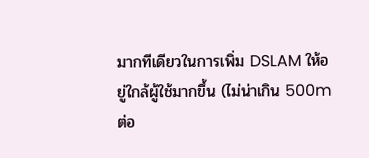มากทีเดียวในการเพิ่ม DSLAM ให้อยู่ใกล้ผู้ใช้มากขึ้น (ไม่น่าเกิน 500m ต่อ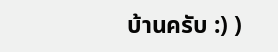บ้านครับ :) )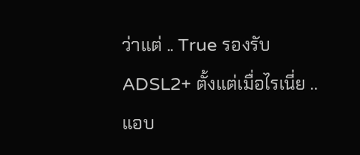ว่าแต่ .. True รองรับ ADSL2+ ตั้งแต่เมื่อไรเนี่ย .. แอบ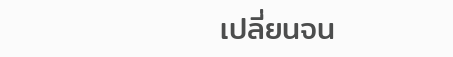เปลี่ยนจน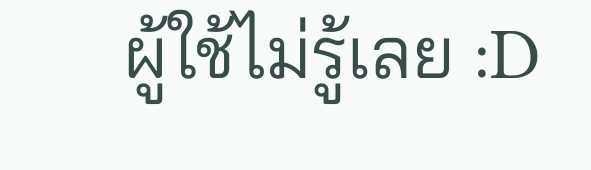ผู้ใช้ไม่รู้เลย :D